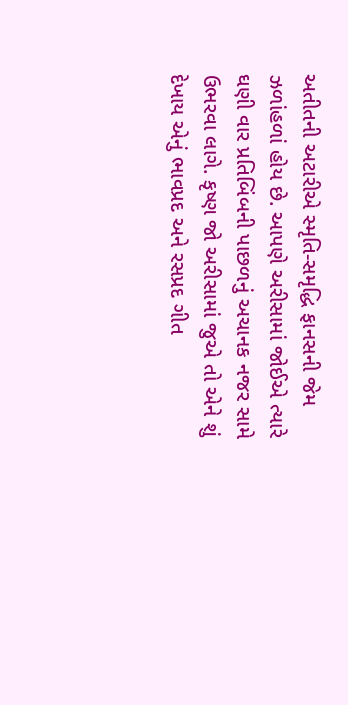અતીતની અટારીએ સ્મૃતિ-સમૃદ્ધિ ફાનસની જેમ ઝળાંહળાં હોય છે. આપણે અરીસામાં જોઈએ ત્યારે ઘણી વાર પ્રતિબિંબની પાછળનું અચાનક નજર સામે ઉભરવા લાગે. કૃષ્ણ જો અરીસામાં જુએ તો એને શું દેખાય એનું ભાવપ્રદ અને રસપ્રદ ગીત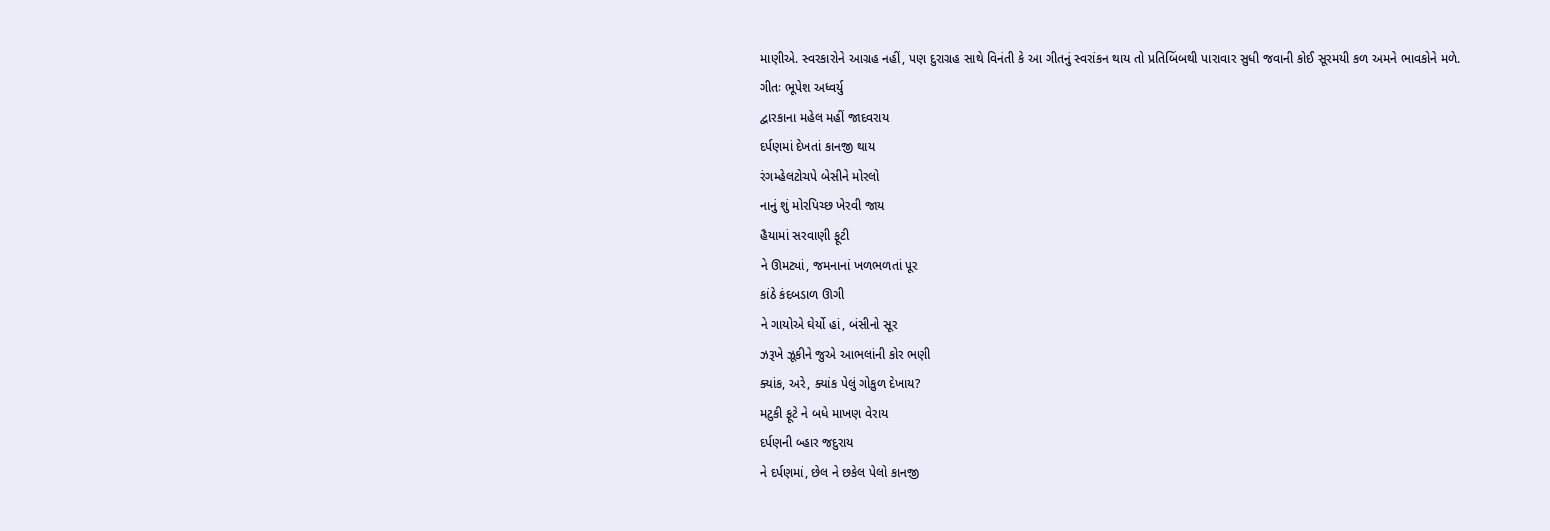માણીએ. સ્વરકારોને આગ્રહ નહીં, પણ દુરાગ્રહ સાથે વિનંતી કે આ ગીતનું સ્વરાંકન થાય તો પ્રતિબિંબથી પારાવાર સુધી જવાની કોઈ સૂરમયી કળ અમને ભાવકોને મળે.
ગીતઃ ભૂપેશ અધ્વર્યુ
દ્વારકાના મહેલ મહીં જાદવરાય
દર્પણમાં દેખતાં કાનજી થાય
રંગમ્હેલટોચપે બેસીને મોરલો
નાનું શું મોરપિચ્છ ખેરવી જાય
હૈયામાં સરવાણી ફૂટી
ને ઊમટ્યાં, જમનાનાં ખળભળતાં પૂર
કાંઠે કંદબડાળ ઊગી
ને ગાયોએ ઘેર્યો હાં, બંસીનો સૂર
ઝરૂખે ઝૂકીને જુએ આભલાંની કોર ભણી
ક્યાંક, અરે, ક્યાંક પેલું ગોકુળ દેખાય?
મટુકી ફૂટે ને બધે માખણ વેરાય
દર્પણની બ્હાર જદુરાય
ને દર્પણમાં, છેલ ને છકેલ પેલો કાનજી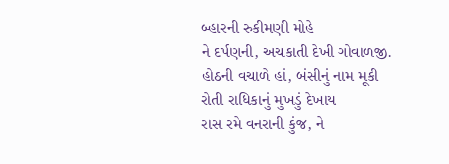બ્હારની રુકીમણી મોહે
ને દર્પણની, અચકાતી દેખી ગોવાળજી.
હોઠની વચાળે હાં, બંસીનું નામ મૂકી
રોતી રાધિકાનું મુખડું દેખાય
રાસ રમે વનરાની કુંજ, ને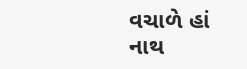વચાળે હાં
નાથ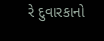રે દુવારકાનો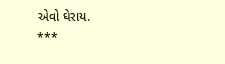એવો ઘેરાય.
***